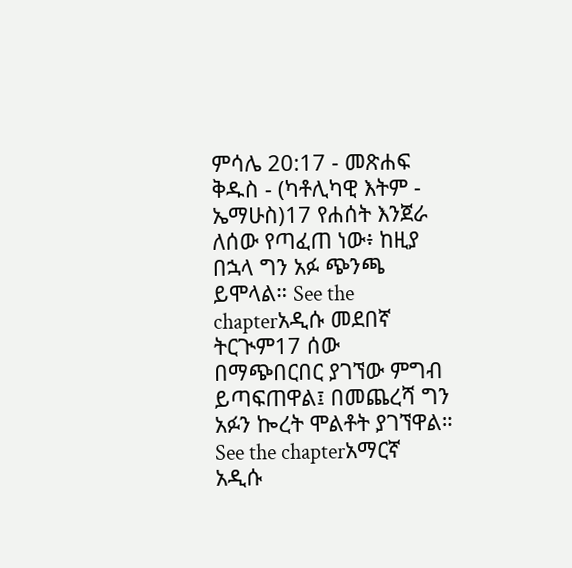ምሳሌ 20:17 - መጽሐፍ ቅዱስ - (ካቶሊካዊ እትም - ኤማሁስ)17 የሐሰት እንጀራ ለሰው የጣፈጠ ነው፥ ከዚያ በኋላ ግን አፉ ጭንጫ ይሞላል። See the chapterአዲሱ መደበኛ ትርጒም17 ሰው በማጭበርበር ያገኘው ምግብ ይጣፍጠዋል፤ በመጨረሻ ግን አፉን ኰረት ሞልቶት ያገኘዋል። See the chapterአማርኛ አዲሱ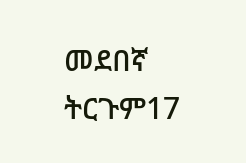መደበኛ ትርጉም17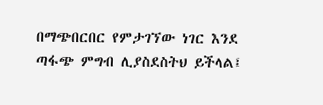በማጭበርበር የምታገኘው ነገር እንደ ጣፋጭ ምግብ ሊያስደስትህ ይችላል፤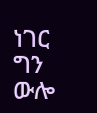ነገር ግን ውሎ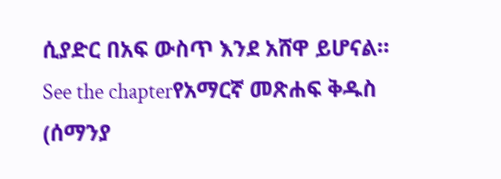ሲያድር በአፍ ውስጥ እንደ አሸዋ ይሆናል። See the chapterየአማርኛ መጽሐፍ ቅዱስ (ሰማንያ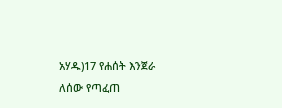አሃዱ)17 የሐሰት እንጀራ ለሰው የጣፈጠ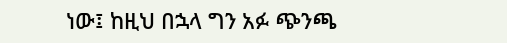ነው፤ ከዚህ በኋላ ግን አፉ ጭንጫ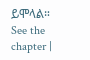ይሞላል። See the chapter |